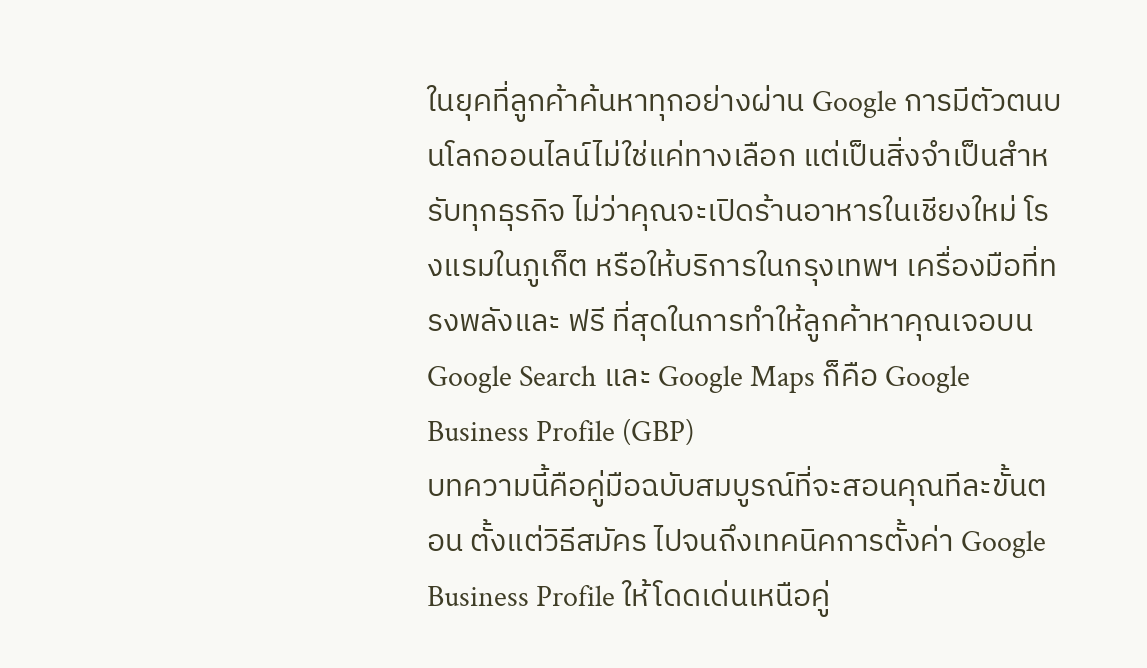ในยุคที่ลูกค้าค้นหาทุกอย่างผ่าน Google การมีตัวตนบนโลกออนไลน์ไม่ใช่แค่ทางเลือก แต่เป็นสิ่งจำเป็นสำหรับทุกธุรกิจ ไม่ว่าคุณจะเปิดร้านอาหารในเชียงใหม่ โรงแรมในภูเก็ต หรือให้บริการในกรุงเทพฯ เครื่องมือที่ทรงพลังและ ฟรี ที่สุดในการทำให้ลูกค้าหาคุณเจอบน Google Search และ Google Maps ก็คือ Google Business Profile (GBP)
บทความนี้คือคู่มือฉบับสมบูรณ์ที่จะสอนคุณทีละขั้นตอน ตั้งแต่วิธีสมัคร ไปจนถึงเทคนิคการตั้งค่า Google Business Profile ให้โดดเด่นเหนือคู่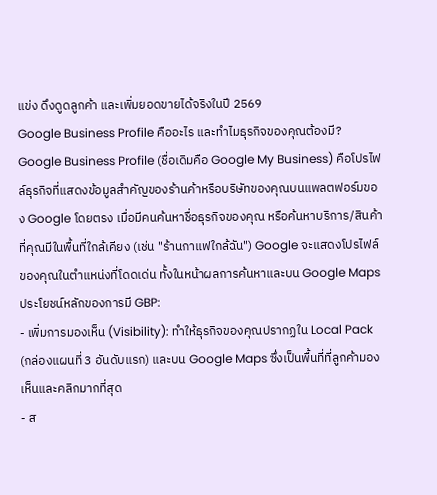แข่ง ดึงดูดลูกค้า และเพิ่มยอดขายได้จริงในปี 2569
Google Business Profile คืออะไร และทำไมธุรกิจของคุณต้องมี?
Google Business Profile (ชื่อเดิมคือ Google My Business) คือโปรไฟล์ธุรกิจที่แสดงข้อมูลสำคัญของร้านค้าหรือบริษัทของคุณบนแพลตฟอร์มของ Google โดยตรง เมื่อมีคนค้นหาชื่อธุรกิจของคุณ หรือค้นหาบริการ/สินค้าที่คุณมีในพื้นที่ใกล้เคียง (เช่น "ร้านกาแฟใกล้ฉัน") Google จะแสดงโปรไฟล์ของคุณในตำแหน่งที่โดดเด่น ทั้งในหน้าผลการค้นหาและบน Google Maps
ประโยชน์หลักของการมี GBP:
- เพิ่มการมองเห็น (Visibility): ทำให้ธุรกิจของคุณปรากฏใน Local Pack (กล่องแผนที่ 3 อันดับแรก) และบน Google Maps ซึ่งเป็นพื้นที่ที่ลูกค้ามองเห็นและคลิกมากที่สุด
- ส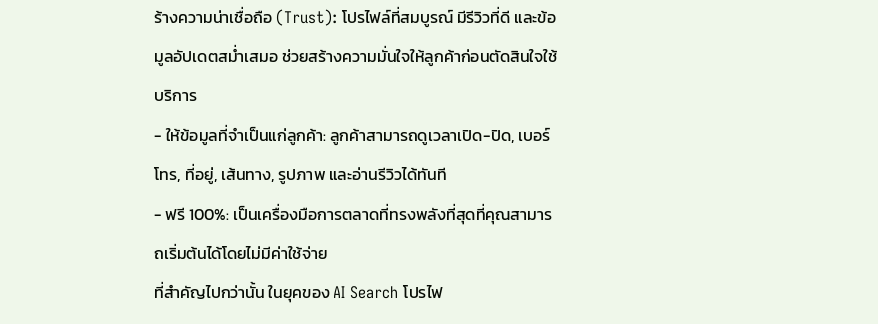ร้างความน่าเชื่อถือ (Trust): โปรไฟล์ที่สมบูรณ์ มีรีวิวที่ดี และข้อมูลอัปเดตสม่ำเสมอ ช่วยสร้างความมั่นใจให้ลูกค้าก่อนตัดสินใจใช้บริการ
- ให้ข้อมูลที่จำเป็นแก่ลูกค้า: ลูกค้าสามารถดูเวลาเปิด-ปิด, เบอร์โทร, ที่อยู่, เส้นทาง, รูปภาพ และอ่านรีวิวได้ทันที
- ฟรี 100%: เป็นเครื่องมือการตลาดที่ทรงพลังที่สุดที่คุณสามารถเริ่มต้นได้โดยไม่มีค่าใช้จ่าย
ที่สำคัญไปกว่านั้น ในยุคของ AI Search โปรไฟ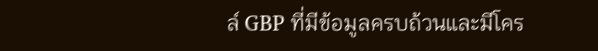ล์ GBP ที่มีข้อมูลครบถ้วนและมีโคร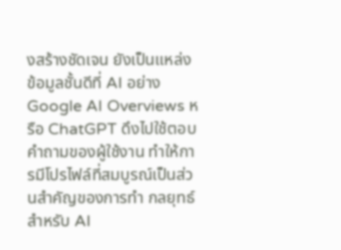งสร้างชัดเจน ยังเป็นแหล่งข้อมูลชั้นดีที่ AI อย่าง Google AI Overviews หรือ ChatGPT ดึงไปใช้ตอบคำถามของผู้ใช้งาน ทำให้การมีโปรไฟล์ที่สมบูรณ์เป็นส่วนสำคัญของการทำ กลยุทธ์สำหรับ AI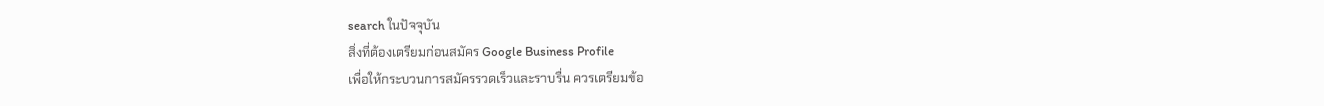search ในปัจจุบัน
สิ่งที่ต้องเตรียมก่อนสมัคร Google Business Profile
เพื่อให้กระบวนการสมัครรวดเร็วและราบรื่น ควรเตรียมข้อ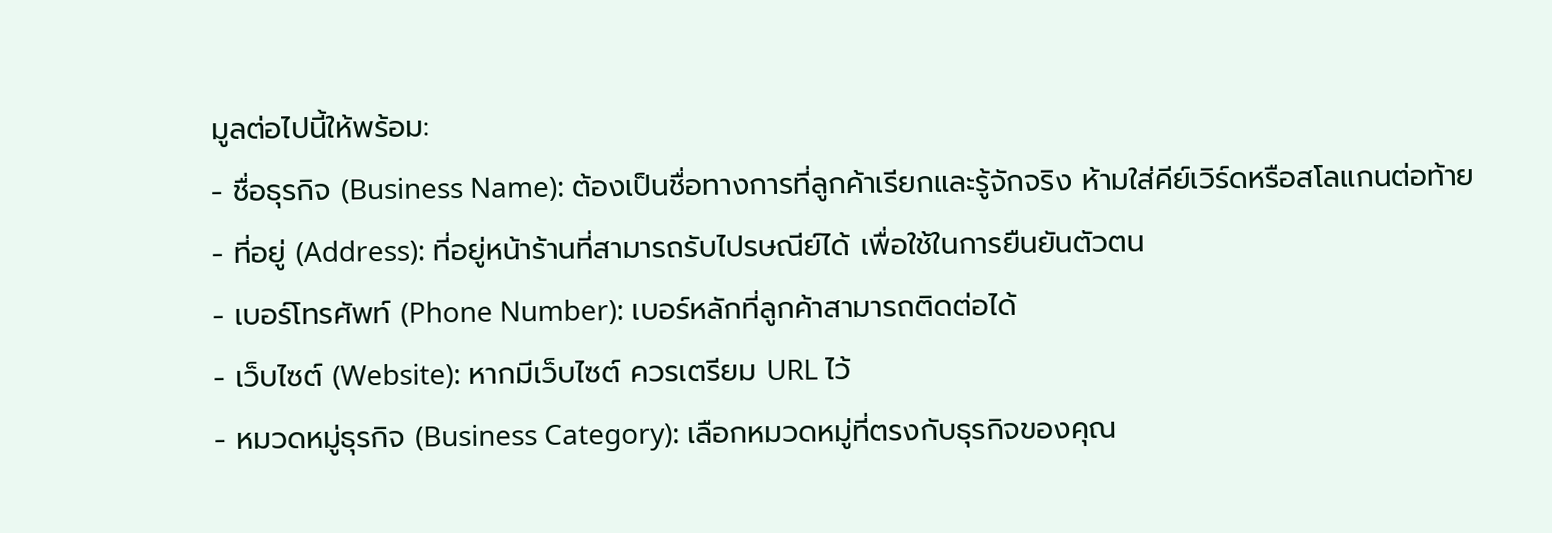มูลต่อไปนี้ให้พร้อม:
- ชื่อธุรกิจ (Business Name): ต้องเป็นชื่อทางการที่ลูกค้าเรียกและรู้จักจริง ห้ามใส่คีย์เวิร์ดหรือสโลแกนต่อท้าย
- ที่อยู่ (Address): ที่อยู่หน้าร้านที่สามารถรับไปรษณีย์ได้ เพื่อใช้ในการยืนยันตัวตน
- เบอร์โทรศัพท์ (Phone Number): เบอร์หลักที่ลูกค้าสามารถติดต่อได้
- เว็บไซต์ (Website): หากมีเว็บไซต์ ควรเตรียม URL ไว้
- หมวดหมู่ธุรกิจ (Business Category): เลือกหมวดหมู่ที่ตรงกับธุรกิจของคุณ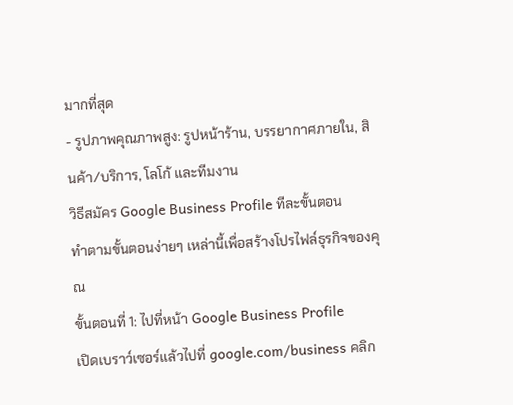มากที่สุด
- รูปภาพคุณภาพสูง: รูปหน้าร้าน, บรรยากาศภายใน, สินค้า/บริการ, โลโก้ และทีมงาน
วิธีสมัคร Google Business Profile ทีละขั้นตอน
ทำตามขั้นตอนง่ายๆ เหล่านี้เพื่อสร้างโปรไฟล์ธุรกิจของคุณ
ขั้นตอนที่ 1: ไปที่หน้า Google Business Profile
เปิดเบราว์เซอร์แล้วไปที่ google.com/business คลิก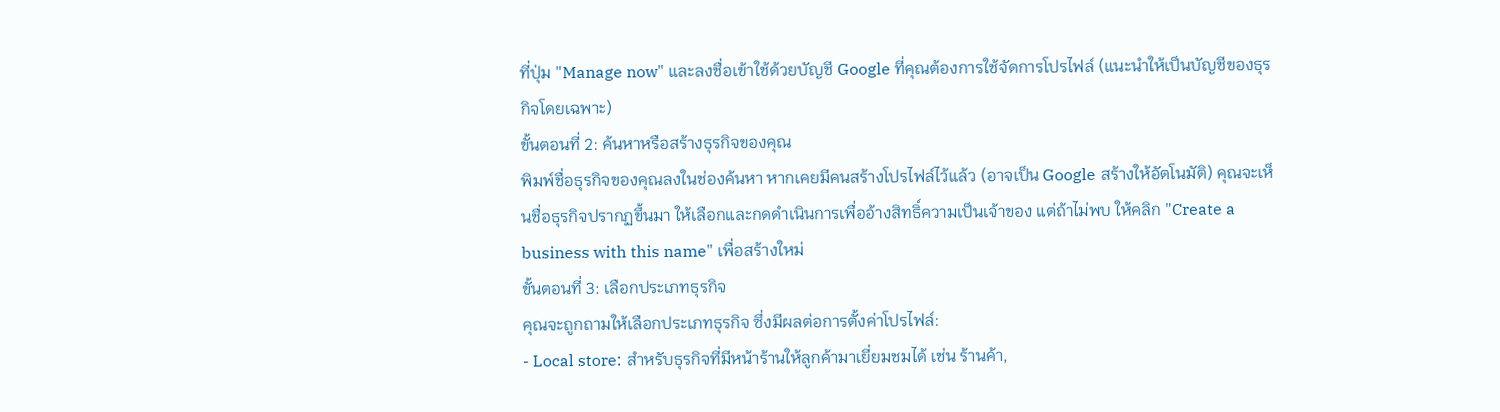ที่ปุ่ม "Manage now" และลงชื่อเข้าใช้ด้วยบัญชี Google ที่คุณต้องการใช้จัดการโปรไฟล์ (แนะนำให้เป็นบัญชีของธุรกิจโดยเฉพาะ)
ขั้นตอนที่ 2: ค้นหาหรือสร้างธุรกิจของคุณ
พิมพ์ชื่อธุรกิจของคุณลงในช่องค้นหา หากเคยมีคนสร้างโปรไฟล์ไว้แล้ว (อาจเป็น Google สร้างให้อัตโนมัติ) คุณจะเห็นชื่อธุรกิจปรากฏขึ้นมา ให้เลือกและกดดำเนินการเพื่ออ้างสิทธิ์ความเป็นเจ้าของ แต่ถ้าไม่พบ ให้คลิก "Create a business with this name" เพื่อสร้างใหม่
ขั้นตอนที่ 3: เลือกประเภทธุรกิจ
คุณจะถูกถามให้เลือกประเภทธุรกิจ ซึ่งมีผลต่อการตั้งค่าโปรไฟล์:
- Local store: สำหรับธุรกิจที่มีหน้าร้านให้ลูกค้ามาเยี่ยมชมได้ เช่น ร้านค้า,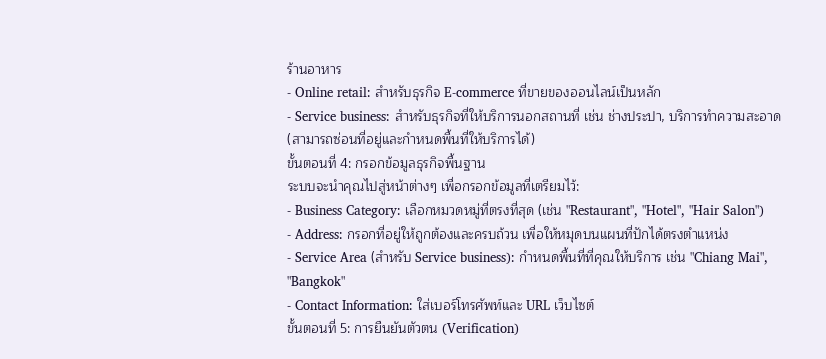ร้านอาหาร
- Online retail: สำหรับธุรกิจ E-commerce ที่ขายของออนไลน์เป็นหลัก
- Service business: สำหรับธุรกิจที่ให้บริการนอกสถานที่ เช่น ช่างประปา, บริการทำความสะอาด (สามารถซ่อนที่อยู่และกำหนดพื้นที่ให้บริการได้)
ขั้นตอนที่ 4: กรอกข้อมูลธุรกิจพื้นฐาน
ระบบจะนำคุณไปสู่หน้าต่างๆ เพื่อกรอกข้อมูลที่เตรียมไว้:
- Business Category: เลือกหมวดหมู่ที่ตรงที่สุด (เช่น "Restaurant", "Hotel", "Hair Salon")
- Address: กรอกที่อยู่ให้ถูกต้องและครบถ้วน เพื่อให้หมุดบนแผนที่ปักได้ตรงตำแหน่ง
- Service Area (สำหรับ Service business): กำหนดพื้นที่ที่คุณให้บริการ เช่น "Chiang Mai", "Bangkok"
- Contact Information: ใส่เบอร์โทรศัพท์และ URL เว็บไซต์
ขั้นตอนที่ 5: การยืนยันตัวตน (Verification)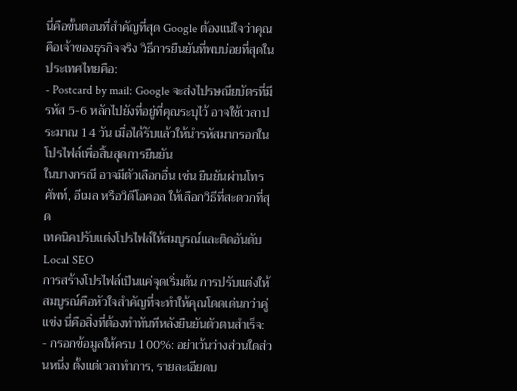นี่คือขั้นตอนที่สำคัญที่สุด Google ต้องแน่ใจว่าคุณคือเจ้าของธุรกิจจริง วิธีการยืนยันที่พบบ่อยที่สุดในประเทศไทยคือ:
- Postcard by mail: Google จะส่งไปรษณียบัตรที่มีรหัส 5-6 หลักไปยังที่อยู่ที่คุณระบุไว้ อาจใช้เวลาประมาณ 14 วัน เมื่อได้รับแล้วให้นำรหัสมากรอกในโปรไฟล์เพื่อสิ้นสุดการยืนยัน
ในบางกรณี อาจมีตัวเลือกอื่น เช่น ยืนยันผ่านโทรศัพท์, อีเมล หรือวิดีโอคอล ให้เลือกวิธีที่สะดวกที่สุด
เทคนิคปรับแต่งโปรไฟล์ให้สมบูรณ์และติดอันดับ Local SEO
การสร้างโปรไฟล์เป็นแค่จุดเริ่มต้น การปรับแต่งให้สมบูรณ์คือหัวใจสำคัญที่จะทำให้คุณโดดเด่นกว่าคู่แข่ง นี่คือสิ่งที่ต้องทำทันทีหลังยืนยันตัวตนสำเร็จ:
- กรอกข้อมูลให้ครบ 100%: อย่าเว้นว่างส่วนใดส่วนหนึ่ง ตั้งแต่เวลาทำการ, รายละเอียดบ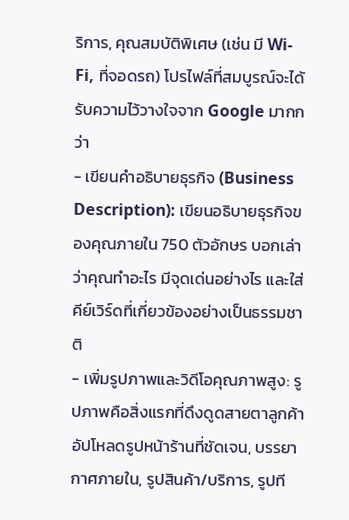ริการ, คุณสมบัติพิเศษ (เช่น มี Wi-Fi, ที่จอดรถ) โปรไฟล์ที่สมบูรณ์จะได้รับความไว้วางใจจาก Google มากกว่า
- เขียนคำอธิบายธุรกิจ (Business Description): เขียนอธิบายธุรกิจของคุณภายใน 750 ตัวอักษร บอกเล่าว่าคุณทำอะไร มีจุดเด่นอย่างไร และใส่คีย์เวิร์ดที่เกี่ยวข้องอย่างเป็นธรรมชาติ
- เพิ่มรูปภาพและวิดีโอคุณภาพสูง: รูปภาพคือสิ่งแรกที่ดึงดูดสายตาลูกค้า อัปโหลดรูปหน้าร้านที่ชัดเจน, บรรยากาศภายใน, รูปสินค้า/บริการ, รูปที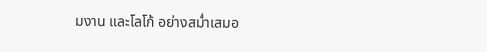มงาน และโลโก้ อย่างสม่ำเสมอ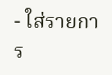- ใส่รายการ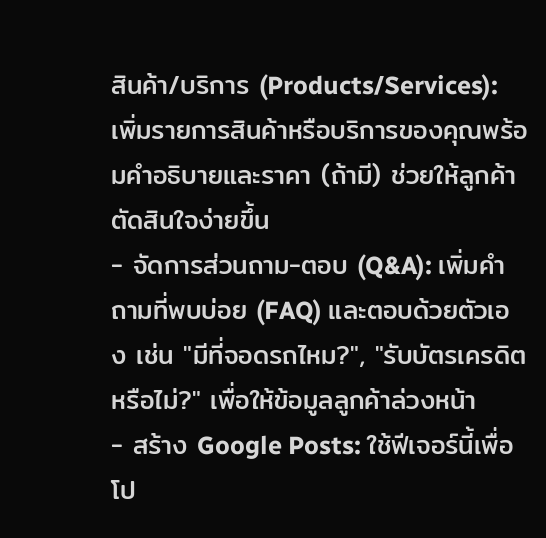สินค้า/บริการ (Products/Services): เพิ่มรายการสินค้าหรือบริการของคุณพร้อมคำอธิบายและราคา (ถ้ามี) ช่วยให้ลูกค้าตัดสินใจง่ายขึ้น
- จัดการส่วนถาม-ตอบ (Q&A): เพิ่มคำถามที่พบบ่อย (FAQ) และตอบด้วยตัวเอง เช่น "มีที่จอดรถไหม?", "รับบัตรเครดิตหรือไม่?" เพื่อให้ข้อมูลลูกค้าล่วงหน้า
- สร้าง Google Posts: ใช้ฟีเจอร์นี้เพื่อโป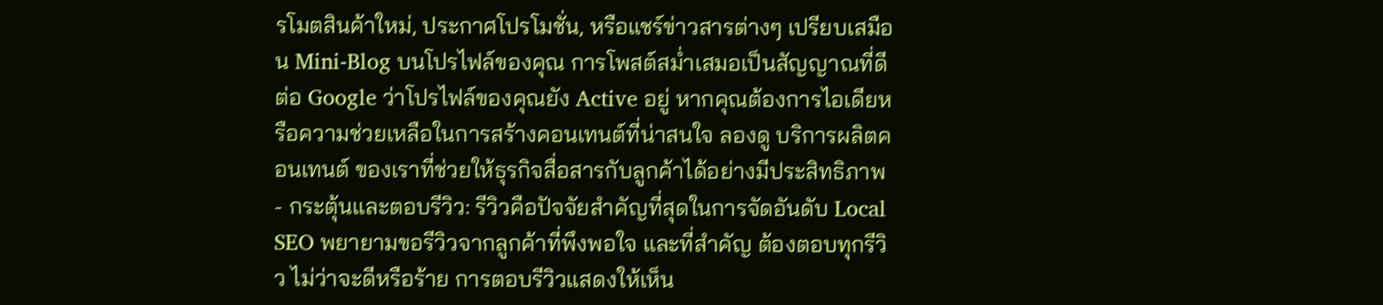รโมตสินค้าใหม่, ประกาศโปรโมชั่น, หรือแชร์ข่าวสารต่างๆ เปรียบเสมือน Mini-Blog บนโปรไฟล์ของคุณ การโพสต์สม่ำเสมอเป็นสัญญาณที่ดีต่อ Google ว่าโปรไฟล์ของคุณยัง Active อยู่ หากคุณต้องการไอเดียหรือความช่วยเหลือในการสร้างคอนเทนต์ที่น่าสนใจ ลองดู บริการผลิตคอนเทนต์ ของเราที่ช่วยให้ธุรกิจสื่อสารกับลูกค้าได้อย่างมีประสิทธิภาพ
- กระตุ้นและตอบรีวิว: รีวิวคือปัจจัยสำคัญที่สุดในการจัดอันดับ Local SEO พยายามขอรีวิวจากลูกค้าที่พึงพอใจ และที่สำคัญ ต้องตอบทุกรีวิว ไม่ว่าจะดีหรือร้าย การตอบรีวิวแสดงให้เห็น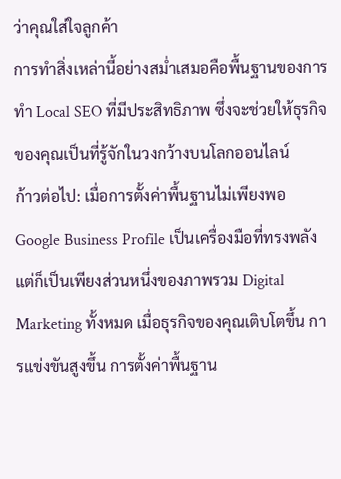ว่าคุณใส่ใจลูกค้า
การทำสิ่งเหล่านี้อย่างสม่ำเสมอคือพื้นฐานของการทำ Local SEO ที่มีประสิทธิภาพ ซึ่งจะช่วยให้ธุรกิจของคุณเป็นที่รู้จักในวงกว้างบนโลกออนไลน์
ก้าวต่อไป: เมื่อการตั้งค่าพื้นฐานไม่เพียงพอ
Google Business Profile เป็นเครื่องมือที่ทรงพลัง แต่ก็เป็นเพียงส่วนหนึ่งของภาพรวม Digital Marketing ทั้งหมด เมื่อธุรกิจของคุณเติบโตขึ้น การแข่งขันสูงขึ้น การตั้งค่าพื้นฐาน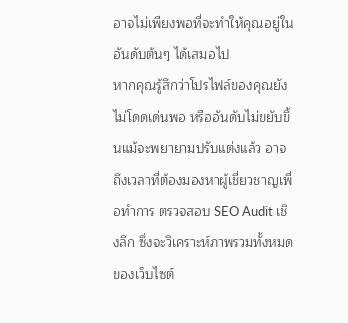อาจไม่เพียงพอที่จะทำให้คุณอยู่ในอันดับต้นๆ ได้เสมอไป
หากคุณรู้สึกว่าโปรไฟล์ของคุณยังไม่โดดเด่นพอ หรืออันดับไม่ขยับขึ้นแม้จะพยายามปรับแต่งแล้ว อาจถึงเวลาที่ต้องมองหาผู้เชี่ยวชาญเพื่อทำการ ตรวจสอบ SEO Audit เชิงลึก ซึ่งจะวิเคราะห์ภาพรวมทั้งหมดของเว็บไซต์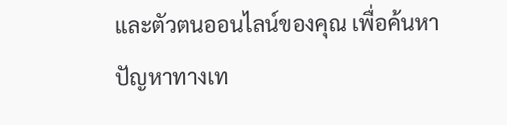และตัวตนออนไลน์ของคุณ เพื่อค้นหาปัญหาทางเท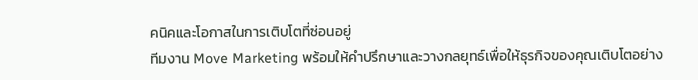คนิคและโอกาสในการเติบโตที่ซ่อนอยู่
ทีมงาน Move Marketing พร้อมให้คำปรึกษาและวางกลยุทธ์เพื่อให้ธุรกิจของคุณเติบโตอย่าง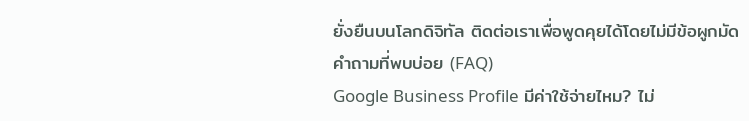ยั่งยืนบนโลกดิจิทัล ติดต่อเราเพื่อพูดคุยได้โดยไม่มีข้อผูกมัด
คำถามที่พบบ่อย (FAQ)
Google Business Profile มีค่าใช้จ่ายไหม? ไม่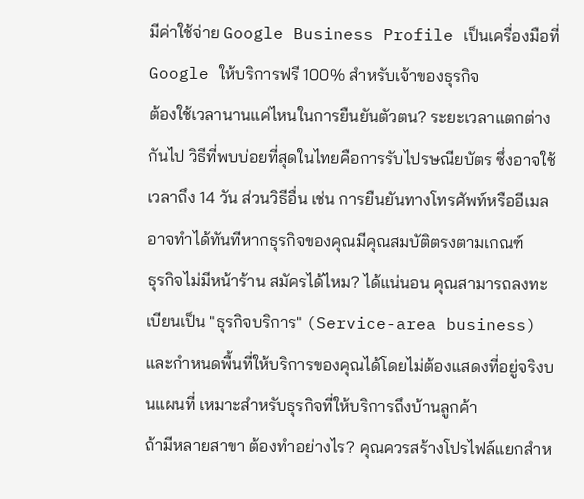มีค่าใช้จ่าย Google Business Profile เป็นเครื่องมือที่ Google ให้บริการฟรี 100% สำหรับเจ้าของธุรกิจ
ต้องใช้เวลานานแค่ไหนในการยืนยันตัวตน? ระยะเวลาแตกต่างกันไป วิธีที่พบบ่อยที่สุดในไทยคือการรับไปรษณียบัตร ซึ่งอาจใช้เวลาถึง 14 วัน ส่วนวิธีอื่น เช่น การยืนยันทางโทรศัพท์หรืออีเมล อาจทำได้ทันทีหากธุรกิจของคุณมีคุณสมบัติตรงตามเกณฑ์
ธุรกิจไม่มีหน้าร้าน สมัครได้ไหม? ได้แน่นอน คุณสามารถลงทะเบียนเป็น "ธุรกิจบริการ" (Service-area business) และกำหนดพื้นที่ให้บริการของคุณได้โดยไม่ต้องแสดงที่อยู่จริงบนแผนที่ เหมาะสำหรับธุรกิจที่ให้บริการถึงบ้านลูกค้า
ถ้ามีหลายสาขา ต้องทำอย่างไร? คุณควรสร้างโปรไฟล์แยกสำห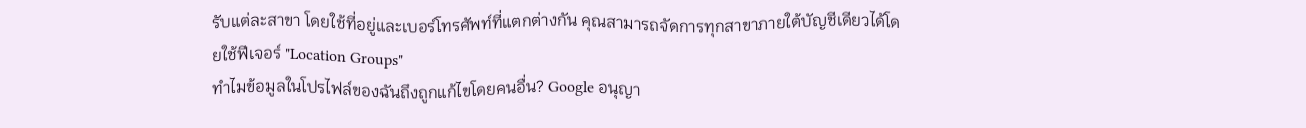รับแต่ละสาขา โดยใช้ที่อยู่และเบอร์โทรศัพท์ที่แตกต่างกัน คุณสามารถจัดการทุกสาขาภายใต้บัญชีเดียวได้โดยใช้ฟีเจอร์ "Location Groups"
ทำไมข้อมูลในโปรไฟล์ของฉันถึงถูกแก้ไขโดยคนอื่น? Google อนุญา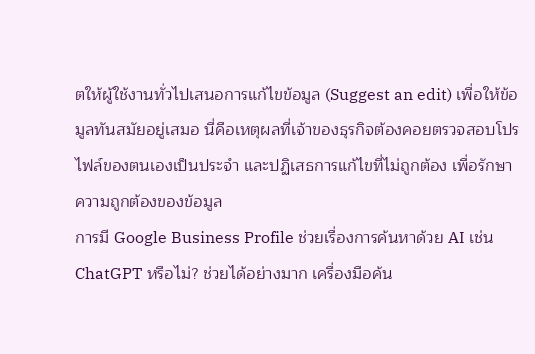ตให้ผู้ใช้งานทั่วไปเสนอการแก้ไขข้อมูล (Suggest an edit) เพื่อให้ข้อมูลทันสมัยอยู่เสมอ นี่คือเหตุผลที่เจ้าของธุรกิจต้องคอยตรวจสอบโปรไฟล์ของตนเองเป็นประจำ และปฏิเสธการแก้ไขที่ไม่ถูกต้อง เพื่อรักษาความถูกต้องของข้อมูล
การมี Google Business Profile ช่วยเรื่องการค้นหาด้วย AI เช่น ChatGPT หรือไม่? ช่วยได้อย่างมาก เครื่องมือค้น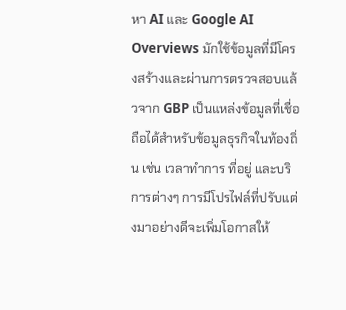หา AI และ Google AI Overviews มักใช้ข้อมูลที่มีโครงสร้างและผ่านการตรวจสอบแล้วจาก GBP เป็นแหล่งข้อมูลที่เชื่อถือได้สำหรับข้อมูลธุรกิจในท้องถิ่น เช่น เวลาทำการ ที่อยู่ และบริการต่างๆ การมีโปรไฟล์ที่ปรับแต่งมาอย่างดีจะเพิ่มโอกาสให้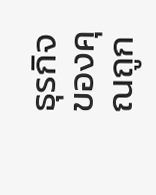ธุรกิจของคุณถูก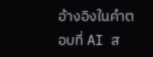อ้างอิงในคำตอบที่ AI ส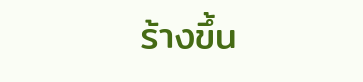ร้างขึ้น